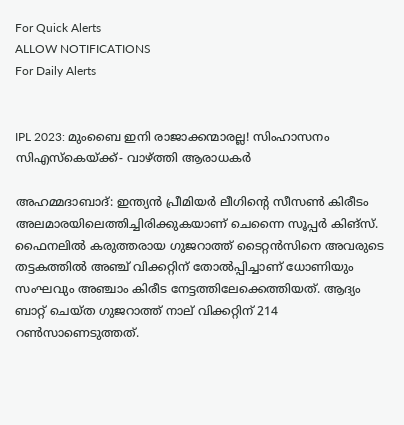For Quick Alerts
ALLOW NOTIFICATIONS
For Daily Alerts


IPL 2023: മുംബൈ ഇനി രാജാക്കന്മാരല്ല! സിംഹാസനം സിഎസ്‌കെയ്ക്ക്- വാഴ്ത്തി ആരാധകര്‍

അഹമ്മദാബാദ്: ഇന്ത്യന്‍ പ്രീമിയര്‍ ലീഗിന്റെ സീസണ്‍ കിരീടം അലമാരയിലെത്തിച്ചിരിക്കുകയാണ് ചെന്നൈ സൂപ്പര്‍ കിങ്‌സ്. ഫൈനലില്‍ കരുത്തരായ ഗുജറാത്ത് ടൈറ്റന്‍സിനെ അവരുടെ തട്ടകത്തില്‍ അഞ്ച് വിക്കറ്റിന് തോല്‍പ്പിച്ചാണ് ധോണിയും സംഘവും അഞ്ചാം കിരീട നേട്ടത്തിലേക്കെത്തിയത്. ആദ്യം ബാറ്റ് ചെയ്ത ഗുജറാത്ത് നാല് വിക്കറ്റിന് 214 റണ്‍സാണെടുത്തത്.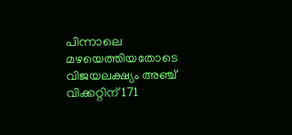പിന്നാലെ മഴയെത്തിയതോടെ വിജയലക്ഷ്യം അഞ്ച് വിക്കറ്റിന് 171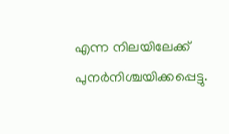എന്ന നിലയിലേക്ക് പുനര്‍നിശ്ചയിക്കപ്പെട്ടു.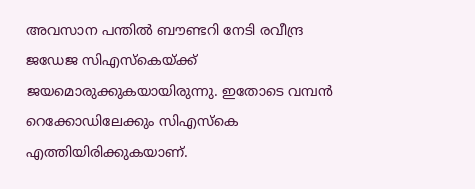അവസാന പന്തില്‍ ബൗണ്ടറി നേടി രവീന്ദ്ര ജഡേജ സിഎസ്‌കെയ്ക്ക് ജയമൊരുക്കുകയായിരുന്നു. ഇതോടെ വമ്പന്‍ റെക്കോഡിലേക്കും സിഎസ്‌കെ എത്തിയിരിക്കുകയാണ്.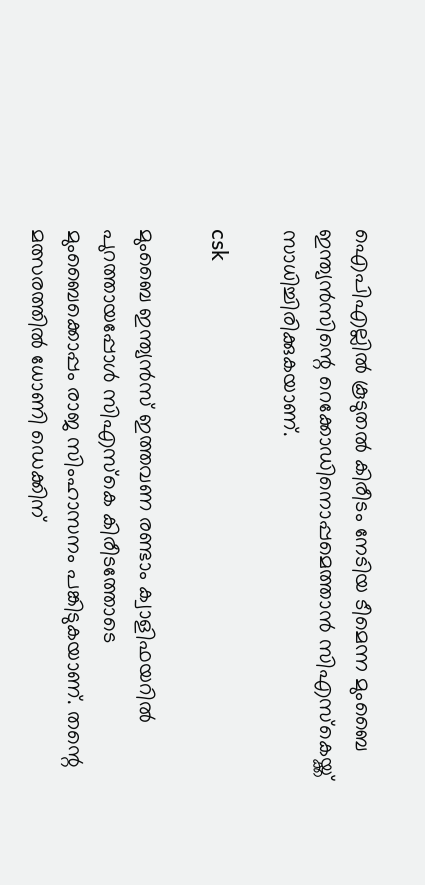ഐപിഎല്ലില്‍ കൂടുതല്‍ കിരീടം നേടിയ ടീമെന്ന മുംബൈ ഇന്ത്യന്‍സിന്റെ റെക്കോഡിനൊപ്പമെത്താന്‍ സിഎസ്‌കെയ്ക്ക് സാധിച്ചിരിക്കുകയാണ്.

csk

മുംബൈ ഇന്ത്യന്‍സ് ഇത്തവണ രണ്ടാം ക്വാളിഫയറില്‍ പുറത്തായപ്പോള്‍ സിഎസ്‌കെ കിരീടത്തോടെ മുംബൈക്കൊപ്പം രാജ സിംഹാസനം പങ്കിടുകയാണ്. തന്റെ മത്സരത്തില്‍ ധോണി ഡെക്കിന്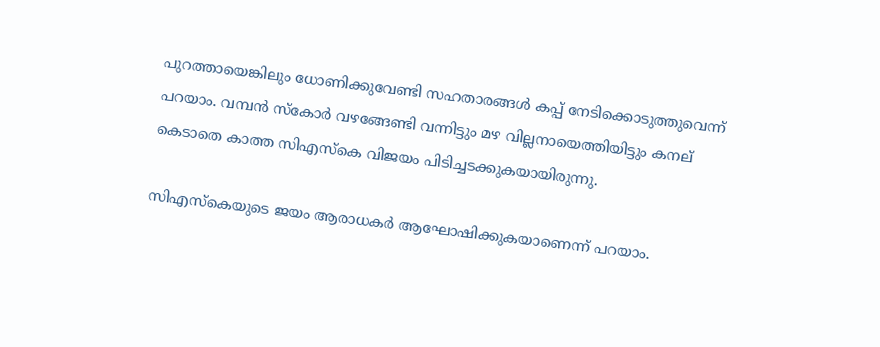പുറത്തായെങ്കിലും ധോണിക്കുവേണ്ടി സഹതാരങ്ങള്‍ കപ്പ് നേടിക്കൊടുത്തുവെന്ന് പറയാം. വമ്പന്‍ സ്‌കോര്‍ വഴങ്ങേണ്ടി വന്നിട്ടും മഴ വില്ലനായെത്തിയിട്ടും കനല് കെടാതെ കാത്ത സിഎസ്‌കെ വിജയം പിടിച്ചടക്കുകയായിരുന്നു.

സിഎസ്‌കെയുടെ ജയം ആരാധകര്‍ ആഘോഷിക്കുകയാണെന്ന് പറയാം.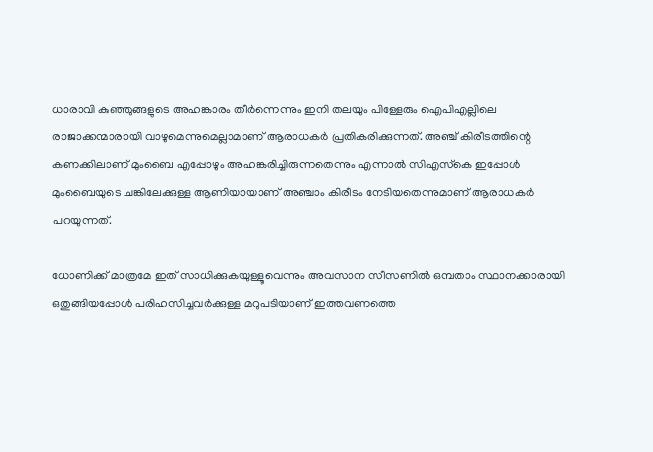ധാരാവി കുഞ്ഞുങ്ങളുടെ അഹങ്കാരം തീര്‍ന്നെന്നും ഇനി തലയും പിള്ളേരും ഐപിഎല്ലിലെ രാജാക്കന്മാരായി വാഴുമെന്നുമെല്ലാമാണ് ആരാധകര്‍ പ്രതികരിക്കുന്നത്. അഞ്ച് കിരീടത്തിന്റെ കണക്കിലാണ് മുംബൈ എപ്പോഴും അഹങ്കരിച്ചിരുന്നതെന്നും എന്നാല്‍ സിഎസ്‌കെ ഇപ്പോള്‍ മുംബൈയുടെ ചങ്കിലേക്കുള്ള ആണിയായാണ് അഞ്ചാം കിരീടം നേടിയതെന്നുമാണ് ആരാധകര്‍ പറയുന്നത്.

ധോണിക്ക് മാത്രമേ ഇത് സാധിക്കുകയുള്ളൂവെന്നും അവസാന സീസണില്‍ ഒമ്പതാം സ്ഥാനക്കാരായി ഒതുങ്ങിയപ്പോള്‍ പരിഹസിച്ചവര്‍ക്കുള്ള മറുപടിയാണ് ഇത്തവണത്തെ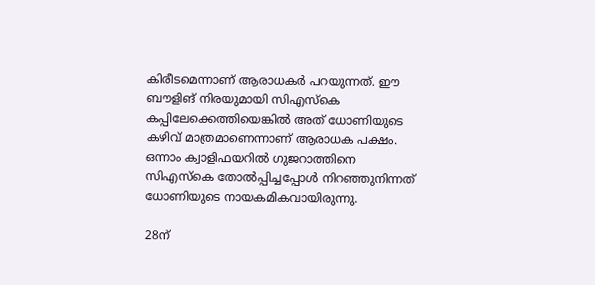കിരീടമെന്നാണ് ആരാധകര്‍ പറയുന്നത്. ഈ ബൗളിങ് നിരയുമായി സിഎസ്‌കെ കപ്പിലേക്കെത്തിയെങ്കില്‍ അത് ധോണിയുടെ കഴിവ് മാത്രമാണെന്നാണ് ആരാധക പക്ഷം. ഒന്നാം ക്വാളിഫയറില്‍ ഗുജറാത്തിനെ സിഎസ്‌കെ തോല്‍പ്പിച്ചപ്പോള്‍ നിറഞ്ഞുനിന്നത് ധോണിയുടെ നായകമികവായിരുന്നു.

28ന്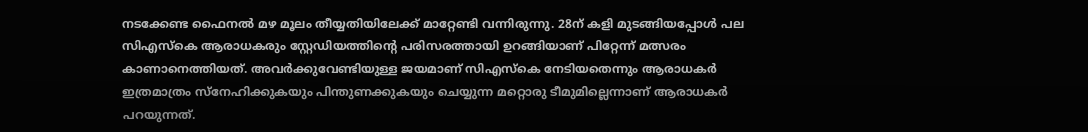നടക്കേണ്ട ഫൈനല്‍ മഴ മൂലം തീയ്യതിയിലേക്ക് മാറ്റേണ്ടി വന്നിരുന്നു. 28ന് കളി മുടങ്ങിയപ്പോള്‍ പല സിഎസ്‌കെ ആരാധകരും സ്റ്റേഡിയത്തിന്റെ പരിസരത്തായി ഉറങ്ങിയാണ് പിറ്റേന്ന് മത്സരം കാണാനെത്തിയത്. അവര്‍ക്കുവേണ്ടിയുള്ള ജയമാണ് സിഎസ്‌കെ നേടിയതെന്നും ആരാധകര്‍ ഇത്രമാത്രം സ്‌നേഹിക്കുകയും പിന്തുണക്കുകയും ചെയ്യുന്ന മറ്റൊരു ടീമുമില്ലെന്നാണ് ആരാധകര്‍ പറയുന്നത്.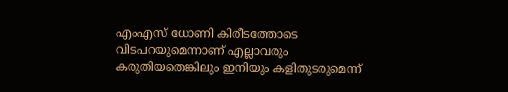എംഎസ് ധോണി കിരീടത്തോടെ വിടപറയുമെന്നാണ് എല്ലാവരും കരുതിയതെങ്കിലും ഇനിയും കളിതുടരുമെന്ന്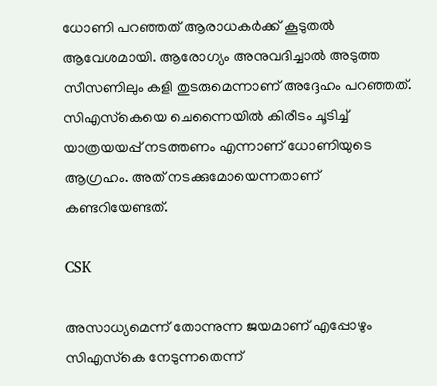ധോണി പറഞ്ഞത് ആരാധകര്‍ക്ക് കൂടുതല്‍ ആവേശമായി. ആരോഗ്യം അനുവദിച്ചാല്‍ അടുത്ത സീസണിലും കളി തുടരുമെന്നാണ് അദ്ദേഹം പറഞ്ഞത്. സിഎസ്‌കെയെ ചെന്നൈയില്‍ കിരീടം ചൂടിച്ച് യാത്രയയപ്പ് നടത്തണം എന്നാണ് ധോണിയുടെ ആഗ്രഹം. അത് നടക്കുമോയെന്നതാണ് കണ്ടറിയേണ്ടത്.

CSK

അസാധ്യമെന്ന് തോന്നുന്ന ജയമാണ് എപ്പോഴും സിഎസ്‌കെ നേടുന്നതെന്ന്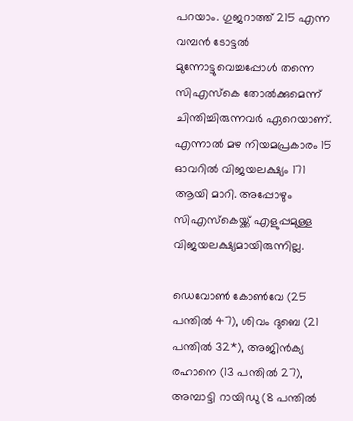പറയാം. ഗുജറാത്ത് 215 എന്ന വമ്പന്‍ ടോട്ടല്‍ മുന്നോട്ടുവെച്ചപ്പോള്‍ തന്നെ സിഎസ്‌കെ തോല്‍ക്കുമെന്ന് ചിന്തിച്ചിരുന്നവര്‍ ഏറെയാണ്. എന്നാല്‍ മഴ നിയമപ്രകാരം 15 ഓവറില്‍ വിജയലക്ഷ്യം 171 ആയി മാറി. അപ്പോഴും സിഎസ്‌കെയ്ക്ക് എളുപ്പമുള്ള വിജയലക്ഷ്യമായിരുന്നില്ല.

ഡെവോണ്‍ കോണ്‍വേ (25 പന്തില്‍ 47), ശിവം ദുബെ (21 പന്തില്‍ 32*), അജിന്‍ക്യ രഹാനെ (13 പന്തില്‍ 27), അമ്പാട്ടി റായിഡു (8 പന്തില്‍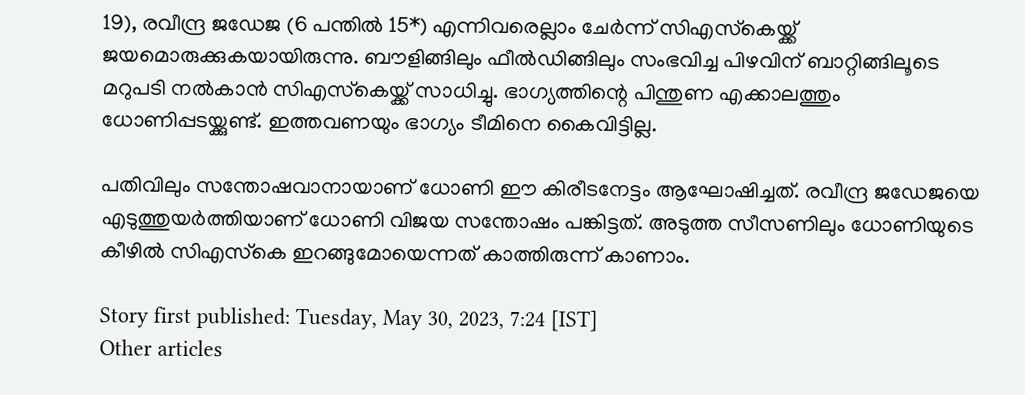19), രവീന്ദ്ര ജഡേജ (6 പന്തില്‍ 15*) എന്നിവരെല്ലാം ചേര്‍ന്ന് സിഎസ്‌കെയ്ക്ക് ജയമൊരുക്കുകയായിരുന്നു. ബൗളിങ്ങിലും ഫീല്‍ഡിങ്ങിലും സംഭവിച്ച പിഴവിന് ബാറ്റിങ്ങിലൂടെ മറുപടി നല്‍കാന്‍ സിഎസ്‌കെയ്ക്ക് സാധിച്ചു. ഭാഗ്യത്തിന്റെ പിന്തുണ എക്കാലത്തും ധോണിപ്പടയ്ക്കുണ്ട്. ഇത്തവണയും ഭാഗ്യം ടീമിനെ കൈവിട്ടില്ല.

പതിവിലും സന്തോഷവാനായാണ് ധോണി ഈ കിരീടനേട്ടം ആഘോഷിച്ചത്. രവീന്ദ്ര ജഡേജയെ എടുത്തുയര്‍ത്തിയാണ് ധോണി വിജയ സന്തോഷം പങ്കിട്ടത്. അടുത്ത സീസണിലും ധോണിയുടെ കീഴില്‍ സിഎസ്‌കെ ഇറങ്ങുമോയെന്നത് കാത്തിരുന്ന് കാണാം.

Story first published: Tuesday, May 30, 2023, 7:24 [IST]
Other articles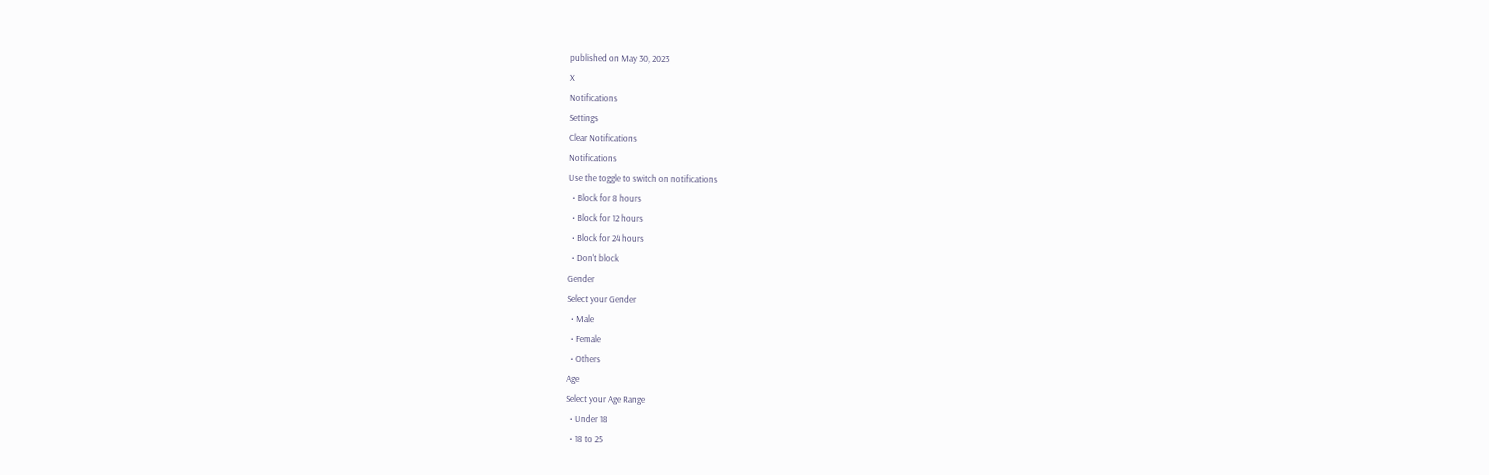published on May 30, 2023
X
Notifications
Settings
Clear Notifications
Notifications
Use the toggle to switch on notifications
  • Block for 8 hours
  • Block for 12 hours
  • Block for 24 hours
  • Don't block
Gender
Select your Gender
  • Male
  • Female
  • Others
Age
Select your Age Range
  • Under 18
  • 18 to 25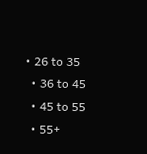• 26 to 35
  • 36 to 45
  • 45 to 55
  • 55+